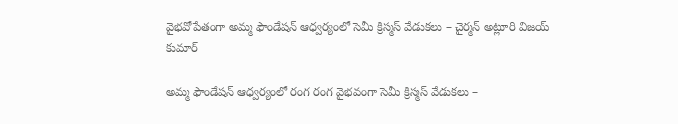వైభవోపేతంగా అమ్మ ఫౌండేషన్ ఆధ్వర్యంలో సెమీ క్రిస్మస్ వేడుకలు – చైర్మన్ అట్లూరి విజయ్ కుమార్

అమ్మ ఫౌండేషన్ ఆధ్వర్యంలో రంగ రంగ వైభవంగా సెమీ క్రిస్మస్ వేడుకలు –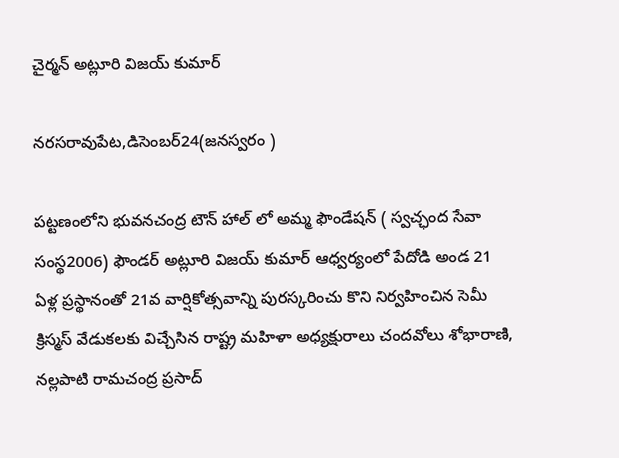చైర్మన్ అట్లూరి విజయ్ కుమార్

నరసరావుపేట,డిసెంబర్24(జనస్వరం )

పట్టణంలోని భువనచంద్ర టౌన్ హాల్ లో అమ్మ ఫౌండేషన్ ( స్వచ్ఛంద సేవా సంస్థ2006) ఫౌండర్ అట్లూరి విజయ్ కుమార్ ఆధ్వర్యంలో పేదోడి అండ 21 ఏళ్ల ప్రస్థానంతో 21వ వార్షికోత్సవాన్ని పురస్కరించు కొని నిర్వహించిన సెమీ క్రిస్మస్ వేడుకలకు విచ్చేసిన రాష్ట్ర మహిళా అధ్యక్షురాలు చందవోలు శోభారాణి, నల్లపాటి రామచంద్ర ప్రసాద్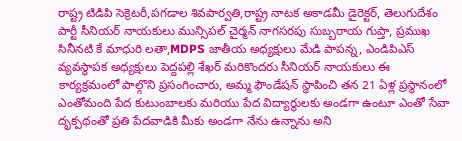రాష్ట్ర టిడిపి సెక్రెటరీ,పగడాల శివపార్వతి,రాష్ట్ర నాటక అకాడమీ డైరెక్టర్, తెలుగుదేశం పార్టీ సీనియర్ నాయకులు మున్సిపల్ చైర్మన్ నాగసరపు సుబ్బరాయ గుప్తా, ప్రముఖ సినీనటి కే మాధురి లతా,MDPS జాతీయ అధ్యక్షులు మేడి పాపన్న, ఎండిపిఎస్ వ్యవస్థాపక అధ్యక్షులు పెద్దపల్లి శేఖర్ మరికొందరు సీనియర్ నాయకులు ఈ కార్యక్రమంలో పాల్గొని ప్రసంగించారు, అమ్మ ఫౌండేషన్ స్థాపించి తన 21 ఏళ్ల ప్రస్థానంలో ఎంతోమంది పేద కుటుంబాలకు మరియు పేద విద్యార్థులకు అండగా ఉంటూ ఎంతో సేవా దృక్పథంతో ప్రతి పేదవాడికి మీకు అండగా నేను ఉన్నాను అని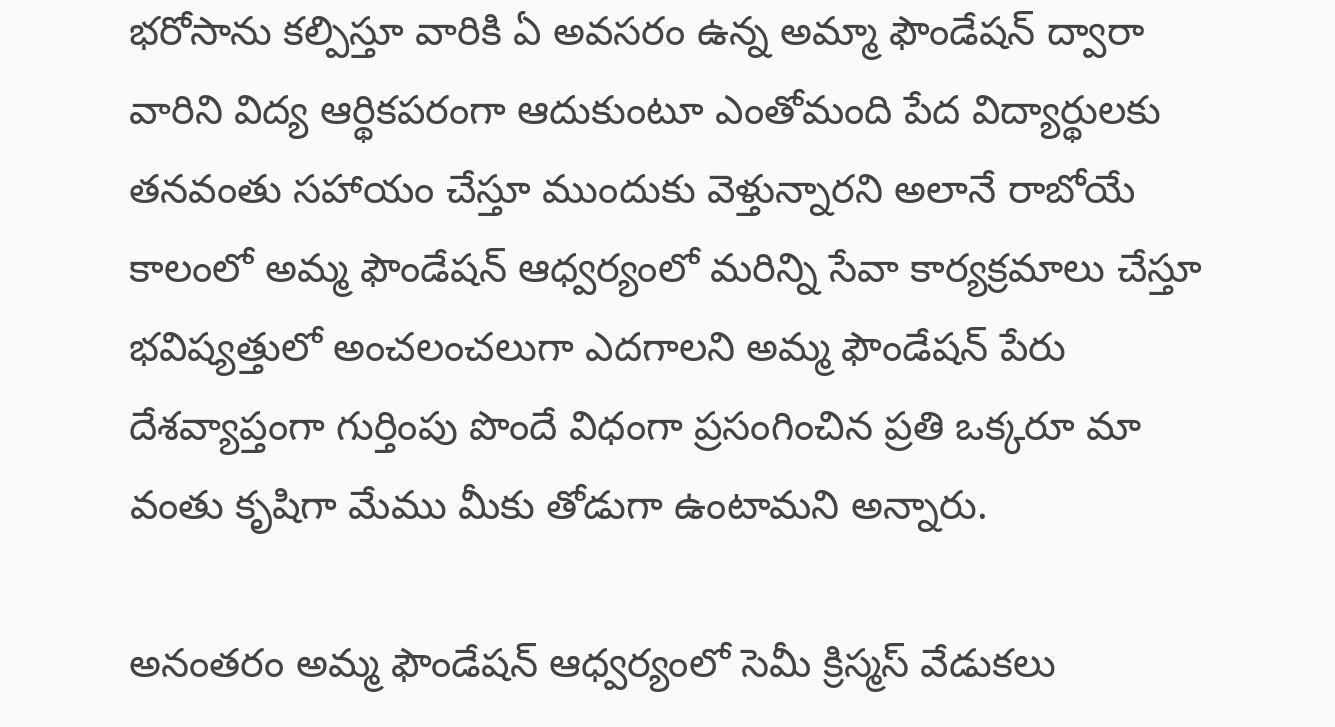భరోసాను కల్పిస్తూ వారికి ఏ అవసరం ఉన్న అమ్మా ఫౌండేషన్ ద్వారా వారిని విద్య ఆర్థికపరంగా ఆదుకుంటూ ఎంతోమంది పేద విద్యార్థులకు తనవంతు సహాయం చేస్తూ ముందుకు వెళ్తున్నారని అలానే రాబోయే కాలంలో అమ్మ ఫౌండేషన్ ఆధ్వర్యంలో మరిన్ని సేవా కార్యక్రమాలు చేస్తూ భవిష్యత్తులో అంచలంచలుగా ఎదగాలని అమ్మ ఫౌండేషన్ పేరు దేశవ్యాప్తంగా గుర్తింపు పొందే విధంగా ప్రసంగించిన ప్రతి ఒక్కరూ మా వంతు కృషిగా మేము మీకు తోడుగా ఉంటామని అన్నారు.

అనంతరం అమ్మ ఫౌండేషన్ ఆధ్వర్యంలో సెమీ క్రిస్మస్ వేడుకలు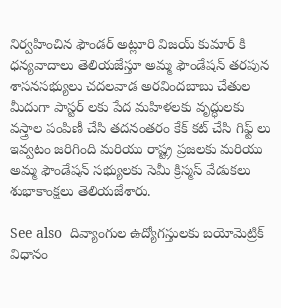నిర్వహించిన ఫౌండర్ అట్లూరి విజయ్ కుమార్ కి ధన్యవాదాలు తెలియజేస్తూ అమ్మ ఫౌండేషన్ తరపున శాసనసభ్యులు చదలవాడ అరవిందబాబు చేతుల మీదుగా పాస్టర్ లకు పేద మహిళలకు వృద్ధులకు వస్త్రాల పంపిణీ చేసి తదనంతరం కేక్ కట్ చేసి గిఫ్ట్ లు ఇవ్వటం జరిగింది మరియు రాష్ట్ర ప్రజలకు మరియు అమ్మ ఫౌండేషన్ సభ్యులకు సెమీ క్రిస్మస్ వేడుకలు శుభాకాంక్షలు తెలియజేశారు.

See also  దివ్యాంగుల ఉద్యోగస్తులకు బయోమెట్రిక్ విధానం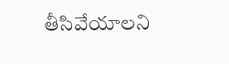తీసివేయాలని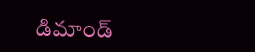డిమాండ్